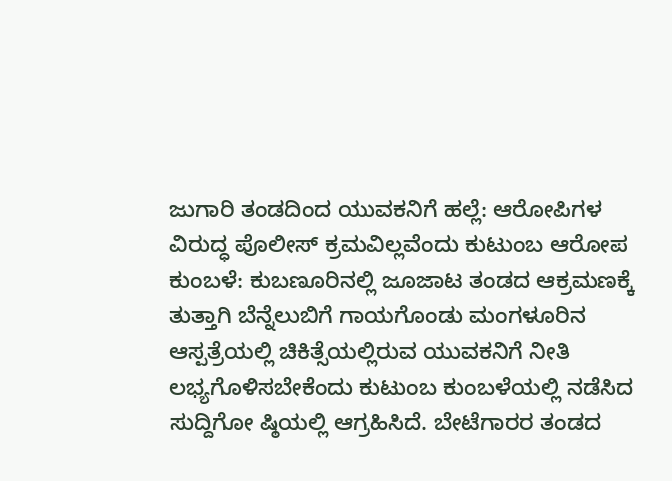ಜುಗಾರಿ ತಂಡದಿಂದ ಯುವಕನಿಗೆ ಹಲ್ಲೆ: ಆರೋಪಿಗಳ ವಿರುದ್ಧ ಪೊಲೀಸ್ ಕ್ರಮವಿಲ್ಲವೆಂದು ಕುಟುಂಬ ಆರೋಪ
ಕುಂಬಳೆ: ಕುಬಣೂರಿನಲ್ಲಿ ಜೂಜಾಟ ತಂಡದ ಆಕ್ರಮಣಕ್ಕೆ ತುತ್ತಾಗಿ ಬೆನ್ನೆಲುಬಿಗೆ ಗಾಯಗೊಂಡು ಮಂಗಳೂರಿನ ಆಸ್ಪತ್ರೆಯಲ್ಲಿ ಚಿಕಿತ್ಸೆಯಲ್ಲಿರುವ ಯುವಕನಿಗೆ ನೀತಿ ಲಭ್ಯಗೊಳಿಸಬೇಕೆಂದು ಕುಟುಂಬ ಕುಂಬಳೆಯಲ್ಲಿ ನಡೆಸಿದ ಸುದ್ದಿಗೋ ಷ್ಠಿಯಲ್ಲಿ ಆಗ್ರಹಿಸಿದೆ. ಬೇಟೆಗಾರರ ತಂಡದ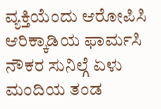ವ್ಯಕ್ತಿಯೆಂದು ಆರೋಪಿಸಿ ಆರಿಕ್ಕಾಡಿಯ ಫಾರ್ಮಸಿ ನೌಕರ ಸುನಿಲ್ಗೆ ಏಳು ಮಂದಿಯ ತಂಡ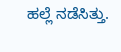ಹಲ್ಲೆ ನಡೆಸಿತ್ತು.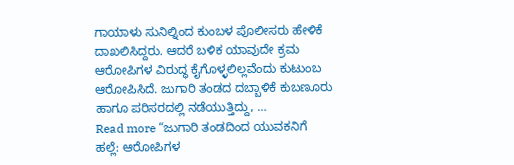ಗಾಯಾಳು ಸುನಿಲ್ನಿಂದ ಕುಂಬಳ ಪೊಲೀಸರು ಹೇಳಿಕೆ ದಾಖಲಿಸಿದ್ದರು. ಆದರೆ ಬಳಿಕ ಯಾವುದೇ ಕ್ರಮ ಆರೋಪಿಗಳ ವಿರುದ್ಧ ಕೈಗೊಳ್ಳಲಿಲ್ಲವೆಂದು ಕುಟುಂಬ ಆರೋಪಿಸಿದೆ. ಜುಗಾರಿ ತಂಡದ ದಬ್ಬಾಳಿಕೆ ಕುಬಣೂರು ಹಾಗೂ ಪರಿಸರದಲ್ಲಿ ನಡೆಯುತ್ತಿದ್ದು, …
Read more “ಜುಗಾರಿ ತಂಡದಿಂದ ಯುವಕನಿಗೆ ಹಲ್ಲೆ: ಆರೋಪಿಗಳ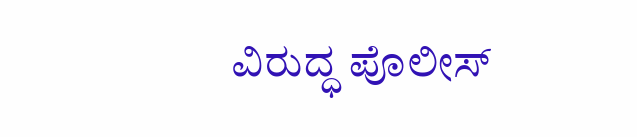ವಿರುದ್ಧ ಪೊಲೀಸ್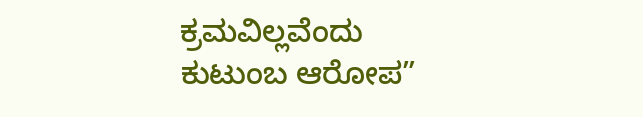ಕ್ರಮವಿಲ್ಲವೆಂದು ಕುಟುಂಬ ಆರೋಪ”